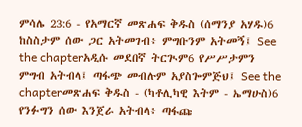ምሳሌ 23:6 - የአማርኛ መጽሐፍ ቅዱስ (ሰማንያ አሃዱ)6 ከስስታም ሰው ጋር አትመገብ፥ ምግቡንም አትመኝ፤ See the chapterአዲሱ መደበኛ ትርጒም6 የሥሥታምን ምግብ አትብላ፤ ጣፋጭ መብሉም አያስጐምጅህ፤ See the chapterመጽሐፍ ቅዱስ - (ካቶሊካዊ እትም - ኤማሁስ)6 የንፉግን ሰው እንጀራ አትብላ፥ ጣፋጩ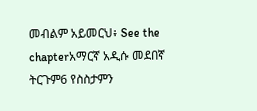መብልም አይመርህ፥ See the chapterአማርኛ አዲሱ መደበኛ ትርጉም6 የስስታምን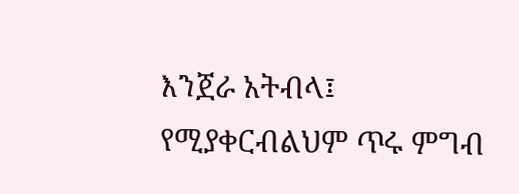እንጀራ አትብላ፤ የሚያቀርብልህም ጥሩ ምግብ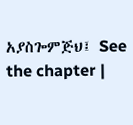አያስጐምጅህ፤ See the chapter |